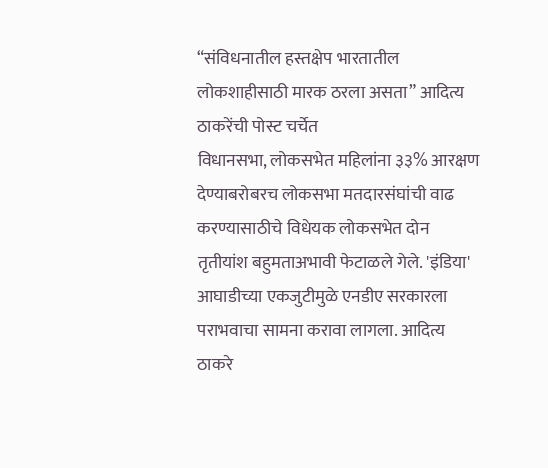“संविधनातील हस्तक्षेप भारतातील लोकशाहीसाठी मारक ठरला असता” आदित्य ठाकरेंची पोस्ट चर्चेत
विधानसभा, लोकसभेत महिलांना ३३% आरक्षण देण्याबरोबरच लोकसभा मतदारसंघांची वाढ करण्यासाठीचे विधेयक लोकसभेत दोन तृतीयांश बहुमताअभावी फेटाळले गेले. 'इंडिया' आघाडीच्या एकजुटीमुळे एनडीए सरकारला पराभवाचा सामना करावा लागला. आदित्य ठाकरे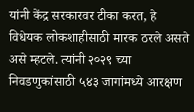यांनी केंद्र सरकारवर टीका करत, हे विधेयक लोकशाहीसाठी मारक ठरले असते असे म्हटले. त्यांनी २०२९ च्या निवडणुकांसाठी ५४३ जागांमध्ये आरक्षण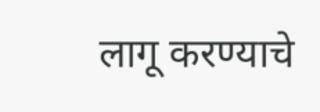लागू करण्याचे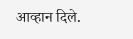आव्हान दिले.